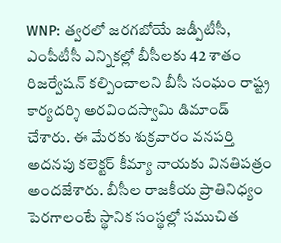WNP: త్వరలో జరగబోయే జడ్పీటీసీ, ఎంపీటీసీ ఎన్నికల్లో బీసీలకు 42 శాతం రిజర్వేషన్ కల్పించాలని బీసీ సంఘం రాష్ట్ర కార్యదర్శి అరవిందస్వామి డిమాండ్ చేశారు. ఈ మేరకు శుక్రవారం వనపర్తి అదనపు కలెక్టర్ కీమ్యా నాయకు వినతిపత్రం అందజేశారు. బీసీల రాజకీయ ప్రాతినిధ్యం పెరగాలంటే స్థానిక సంస్థల్లో సముచిత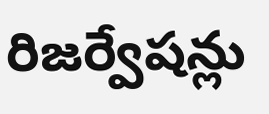రిజర్వేషన్లు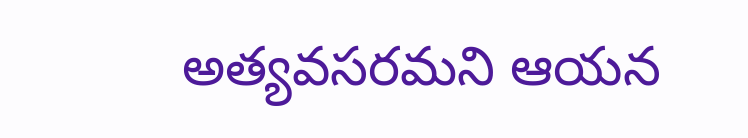అత్యవసరమని ఆయన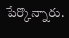పేర్కొన్నారు.